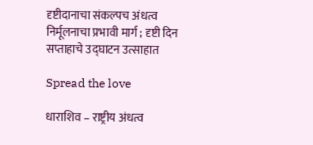दृष्टीदानाचा संकल्पच अंधत्व निर्मूलनाचा प्रभावी मार्ग ; दृष्टी दिन सप्ताहाचे उद्घाटन उत्साहात

Spread the love

धाराशिव – राष्ट्रीय अंधत्व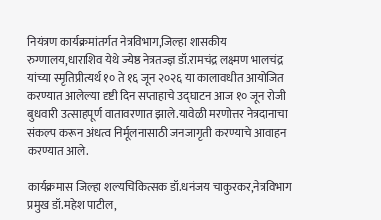नियंत्रण कार्यक्रमांतर्गत नेत्रविभाग,जिल्हा शासकीय रुग्णालय,धाराशिव येथे ज्येष्ठ नेत्रतज्ज्ञ डॉ.रामचंद्र लक्ष्मण भालचंद्र यांच्या स्मृतिप्रीत्यर्थ १० ते १६ जून २०२६ या कालावधीत आयोजित करण्यात आलेल्या दृष्टी दिन सप्ताहाचे उद्घाटन आज १० जून रोजी बुधवारी उत्साहपूर्ण वातावरणात झाले.यावेळी मरणोत्तर नेत्रदानाचा संकल्प करून अंधत्व निर्मूलनासाठी जनजागृती करण्याचे आवाहन करण्यात आले.

कार्यक्रमास जिल्हा शल्यचिकित्सक डॉ.धनंजय चाकुरकर,नेत्रविभाग प्रमुख डॉ.महेश पाटील,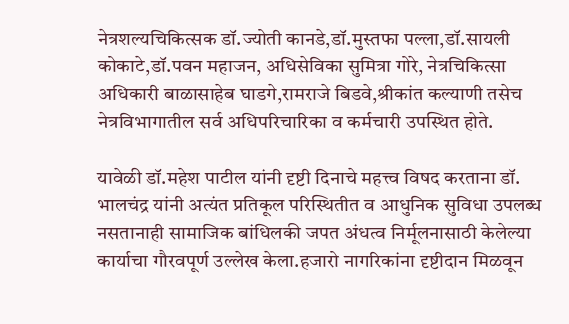नेत्रशल्यचिकित्सक डॉ.ज्योती कानडे,डॉ.मुस्तफा पल्ला,डॉ.सायली कोकाटे,डॉ.पवन महाजन, अधिसेविका सुमित्रा गोरे, नेत्रचिकित्सा अधिकारी बाळासाहेब घाडगे,रामराजे बिडवे,श्रीकांत कल्याणी तसेच नेत्रविभागातील सर्व अधिपरिचारिका व कर्मचारी उपस्थित होते.

यावेळी डॉ.महेश पाटील यांनी दृष्टी दिनाचे महत्त्व विषद करताना डॉ. भालचंद्र यांनी अत्यंत प्रतिकूल परिस्थितीत व आधुनिक सुविधा उपलब्ध नसतानाही सामाजिक बांधिलकी जपत अंधत्व निर्मूलनासाठी केलेल्या कार्याचा गौरवपूर्ण उल्लेख केला.हजारो नागरिकांना दृष्टीदान मिळवून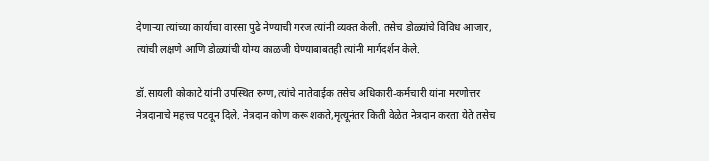देणाऱ्या त्यांच्या कार्याचा वारसा पुढे नेण्याची गरज त्यांनी व्यक्त केली. तसेच डोळ्यांचे विविध आजार, त्यांची लक्षणे आणि डोळ्यांची योग्य काळजी घेण्याबाबतही त्यांनी मार्गदर्शन केले.

डॉ.सायली कोकाटे यांनी उपस्थित रुग्ण,त्यांचे नातेवाईक तसेच अधिकारी-कर्मचारी यांना मरणोत्तर नेत्रदानाचे महत्त्व पटवून दिले. नेत्रदान कोण करू शकते,मृत्यूनंतर किती वेळेत नेत्रदान करता येते तसेच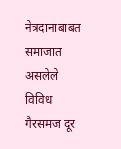नेत्रदानाबाबत समाजात असलेले विविध गैरसमज दूर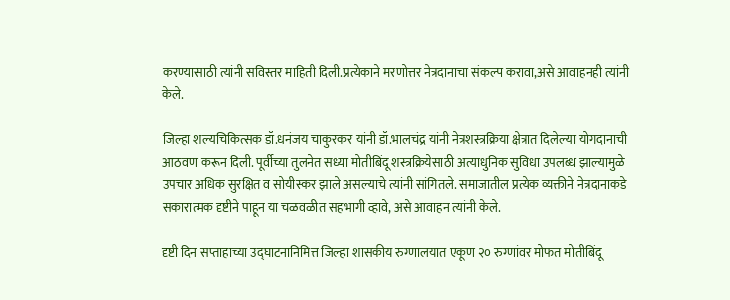करण्यासाठी त्यांनी सविस्तर माहिती दिली.प्रत्येकाने मरणोत्तर नेत्रदानाचा संकल्प करावा,असे आवाहनही त्यांनी केले.

जिल्हा शल्यचिकित्सक डॉ.धनंजय चाकुरकर यांनी डॉ.भालचंद्र यांनी नेत्रशस्त्रक्रिया क्षेत्रात दिलेल्या योगदानाची आठवण करून दिली. पूर्वीच्या तुलनेत सध्या मोतीबिंदू शस्त्रक्रियेसाठी अत्याधुनिक सुविधा उपलब्ध झाल्यामुळे उपचार अधिक सुरक्षित व सोयीस्कर झाले असल्याचे त्यांनी सांगितले. समाजातील प्रत्येक व्यक्तीने नेत्रदानाकडे सकारात्मक दृष्टीने पाहून या चळवळीत सहभागी व्हावे, असे आवाहन त्यांनी केले.

दृष्टी दिन सप्ताहाच्या उद्घाटनानिमित्त जिल्हा शासकीय रुग्णालयात एकूण २० रुग्णांवर मोफत मोतीबिंदू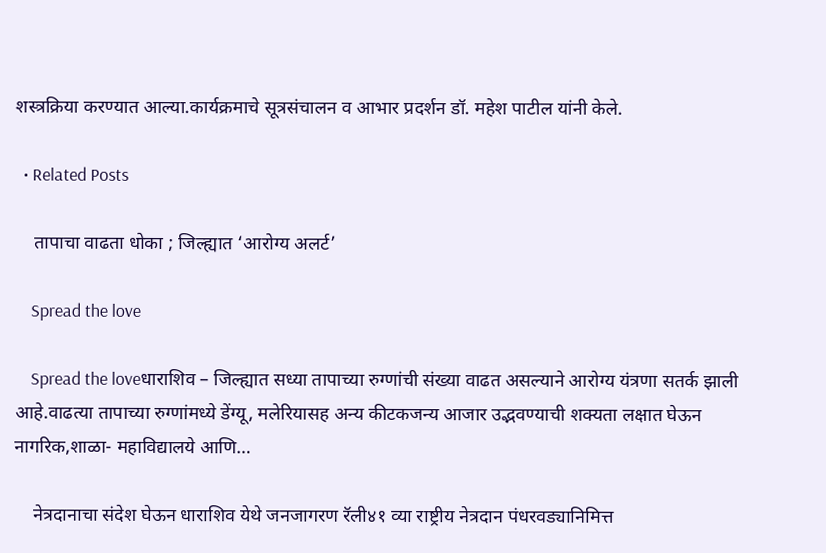शस्त्रक्रिया करण्यात आल्या.कार्यक्रमाचे सूत्रसंचालन व आभार प्रदर्शन डॉ. महेश पाटील यांनी केले.

  • Related Posts

    तापाचा वाढता धोका ; जिल्ह्यात ‘आरोग्य अलर्ट’

    Spread the love

    Spread the loveधाराशिव – जिल्ह्यात सध्या तापाच्या रुग्णांची संख्या वाढत असल्याने आरोग्य यंत्रणा सतर्क झाली आहे.वाढत्या तापाच्या रुग्णांमध्ये डेंग्यू, मलेरियासह अन्य कीटकजन्य आजार उद्भवण्याची शक्यता लक्षात घेऊन नागरिक,शाळा- महाविद्यालये आणि…

    नेत्रदानाचा संदेश घेऊन धाराशिव येथे जनजागरण रॅली४१ व्या राष्ट्रीय नेत्रदान पंधरवड्यानिमित्त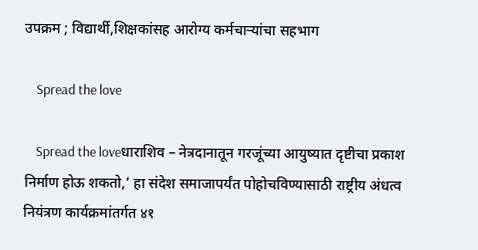उपक्रम ; विद्यार्थी,शिक्षकांसह आरोग्य कर्मचाऱ्यांचा सहभाग

    Spread the love

    Spread the loveधाराशिव – नेत्रदानातून गरजूंच्या आयुष्यात दृष्टीचा प्रकाश निर्माण होऊ शकतो,’ हा संदेश समाजापर्यंत पोहोचविण्यासाठी राष्ट्रीय अंधत्व नियंत्रण कार्यक्रमांतर्गत ४१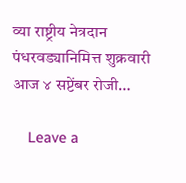व्या राष्ट्रीय नेत्रदान पंधरवड्यानिमित्त शुक्रवारी आज ४ सप्टेंबर रोजी…

    Leave a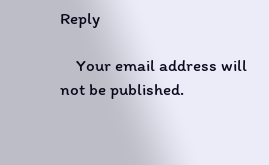Reply

    Your email address will not be published.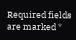Required fields are marked *